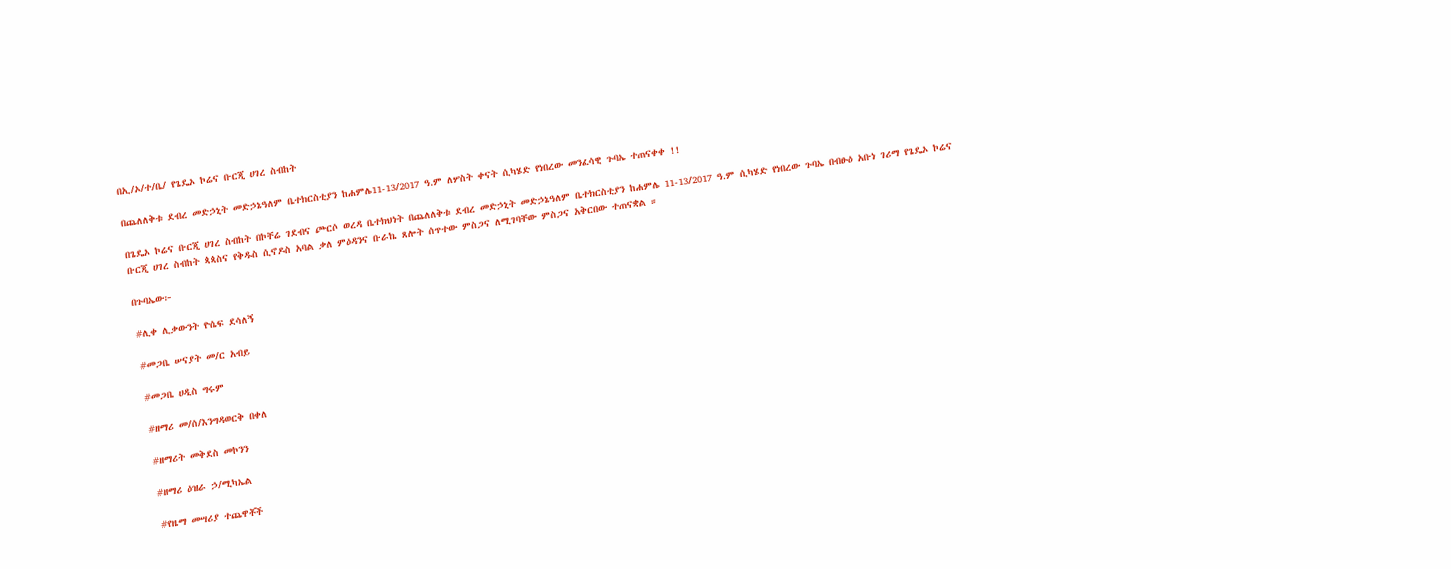በኢ/ኦ/ተ/ቤ/ የጌዴኦ ኮሬና ቡርጂ ሀገረ ስብከት

በጨለለቅቱ ደብረ መድኃኒት መድኃኔዓለም ቤተክርስቲያን ከሐምሌ11-13/2017 ዓ.ም ለሦስት ቀናት ሲካሄድ የነበረው መንፈሳዊ ጉባኤ ተጠናቀቀ !!

በጌዴኦ ኮሬና ቡርጂ ሀገረ ስብከት በኮቸሬ ገደብና ጮርሶ ወረዳ ቤተክህነት በጨለለቅቱ ደብረ መድኃኒት መድኃኔዓለም ቤተክርስቲያን ከሐምሌ 11-13/2017 ዓ.ም ሲካሄድ የነበረው ጉባኤ በብፁዕ አቡነ ገሪማ የጌዴኦ ኮሬና ቡርጂ ሀገረ ስብከት ጳጳስና የቅዱስ ሲኖዶስ አባል ቃለ ምዕዳንና ቡራኬ ጸሎት ሰጥተው ምስጋና ለሚገባቸው ምስጋና አቅርበው ተጠናቋል ።

በጉባኤው፦

#ሊቀ ሊቃውንት ዮሴፍ ደሳለኝ

#መጋቤ ሠናያት መ/ር አብይ

#መጋቤ ሀዲስ ግሩም

#ዘማሪ መ/ሰ/እንግዳወርቅ በቀለ

#ዘማሪት መቅደስ መኮንን

#ዘማሪ ዕዝራ ኃ/ሚካኤል

#የዜማ መሣሪያ ተጨዋቾች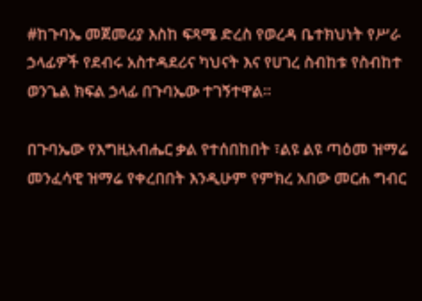#ከጉባኤ መጀመሪያ እስከ ፍጻሜ ድረስ የወረዳ ቤተክህነት የሥራ ኃላፊዎች የደብሩ አስተዳደሪና ካህናት እና የሀገረ ስብከቱ የስብከተ ወንጌል ክፍል ኃላፊ በጉባኤው ተገኝተዋል።

በጉባኤው የእግዚአብሔር ቃል የተሰበከበት ፣ልዩ ልዩ ጣዕመ ዝማሬ መንፈሳዊ ዝማሬ የቀረበበት እንዲሁም የምክረ አበው መርሐ ግብር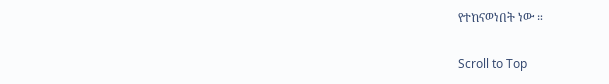የተከናወነበት ነው ።

Scroll to Top